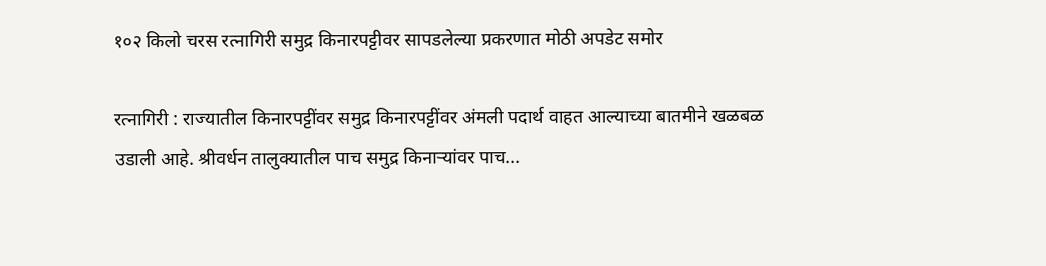१०२ किलो चरस रत्नागिरी समुद्र किनारपट्टीवर सापडलेल्या प्रकरणात मोठी अपडेट समोर

रत्नागिरी : राज्यातील किनारपट्टींवर समुद्र किनारपट्टींवर अंमली पदार्थ वाहत आल्याच्या बातमीने खळबळ उडाली आहे. श्रीवर्धन तालुक्यातील पाच समुद्र किनाऱ्यांवर पाच...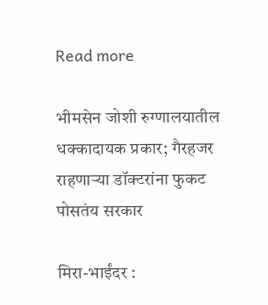Read more

भीमसेन जोशी रुग्णालयातील धक्कादायक प्रकार; गैरहजर राहणाऱ्या डॉक्टरांना फुकट पोसतंय सरकार

मिरा-भाईंदर :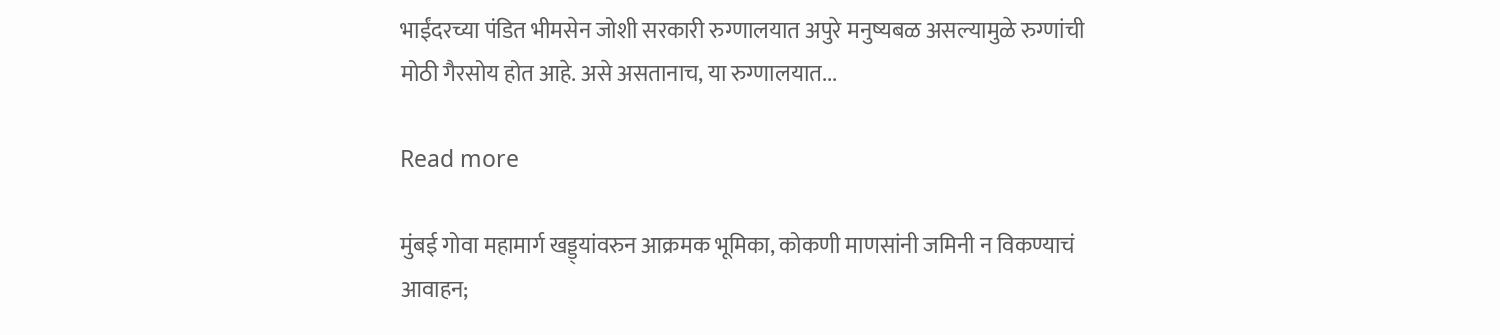भाईंदरच्या पंडित भीमसेन जोशी सरकारी रुग्णालयात अपुरे मनुष्यबळ असल्यामुळे रुग्णांची मोठी गैरसोय होत आहे. असे असतानाच, या रुग्णालयात...

Read more

मुंबई गोवा महामार्ग खड्ड्यांवरुन आक्रमक भूमिका, कोकणी माणसांनी जमिनी न विकण्याचं आवाहन;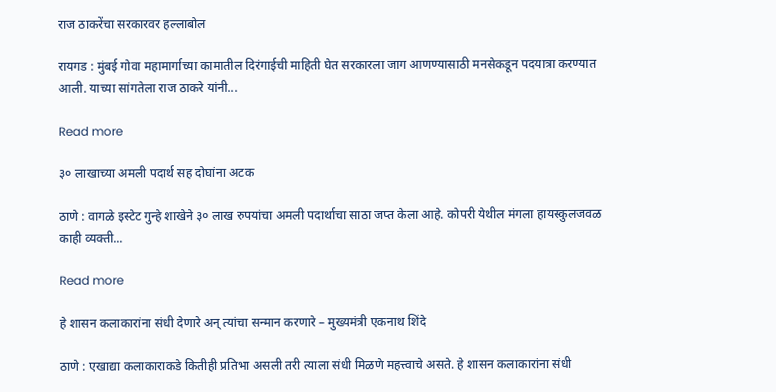राज ठाकरेंचा सरकारवर हल्लाबोल

रायगड : मुंबई गोवा महामार्गाच्या कामातील दिरंगाईची माहिती घेत सरकारला जाग आणण्यासाठी मनसेकडून पदयात्रा करण्यात आली. याच्या सांगतेला राज ठाकरे यांनी...

Read more

३० लाखाच्या अमली पदार्थ सह दोघांना अटक

ठाणे : वागळे इस्टेट गुन्हे शाखेने ३० लाख रुपयांचा अमली पदार्थाचा साठा जप्त केला आहे. कोपरी येथील मंगला हायस्कुलजवळ काही व्यक्ती...

Read more

हे शासन कलाकारांना संधी देणारे अन् त्यांचा सन्मान करणारे – मुख्यमंत्री एकनाथ शिंदे

ठाणे : एखाद्या कलाकाराकडे कितीही प्रतिभा असली तरी त्याला संधी मिळणे महत्त्वाचे असते. हे शासन कलाकारांना संधी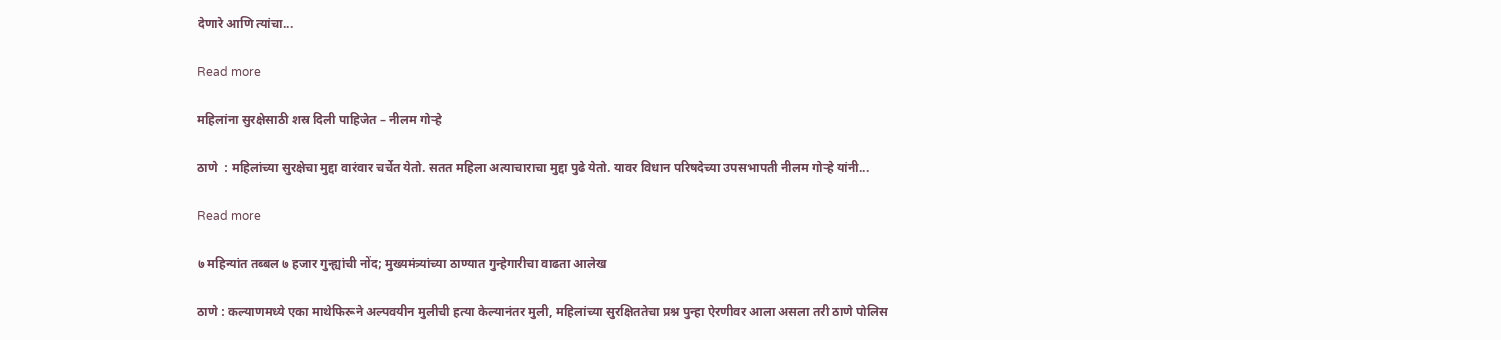देणारे आणि त्यांचा...

Read more

महिलांना सुरक्षेसाठी शस्र दिली पाहिजेत – नीलम गोऱ्हे

ठाणे  : महिलांच्या सुरक्षेचा मुद्दा वारंवार चर्चेत येतो. सतत महिला अत्याचाराचा मुद्दा पुढे येतो. यावर विधान परिषदेच्या उपसभापती नीलम गोऱ्हे यांनी...

Read more

७ महिन्यांत तब्बल ७ हजार गुन्ह्यांची नोंद; मुख्यमंत्र्यांच्या ठाण्यात गुन्हेगारीचा वाढता आलेख

ठाणे : कल्याणमध्ये एका माथेफिरूने अल्पवयीन मुलीची हत्या केल्यानंतर मुली, महिलांच्या सुरक्षिततेचा प्रश्न पुन्हा ऐरणीवर आला असला तरी ठाणे पोलिस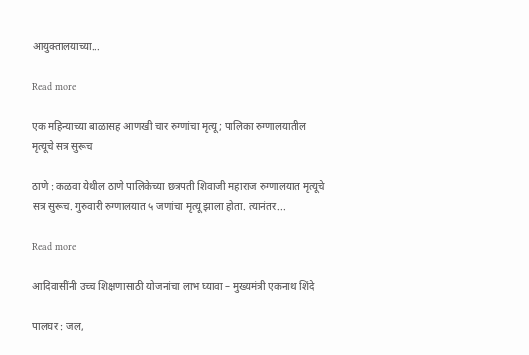आयुक्तालयाच्या...

Read more

एक महिन्याच्या बाळासह आणखी चार रुग्णांचा मृत्यू; पालिका रुग्णालयातील मृत्यूचे सत्र सुरूच

ठाणे : कळवा येथील ठाणे पालिकेच्या छत्रपती शिवाजी महाराज रुग्णालयात मृत्यूचे सत्र सुरूच. गुरुवारी रुग्णालयात ५ जणांचा मृत्यू झाला होता. त्यानंतर...

Read more

आदिवासींनी उच्च शिक्षणासाठी योजनांचा लाभ घ्यावा – मुख्यमंत्री एकनाथ शिंदे

पालघर : जल,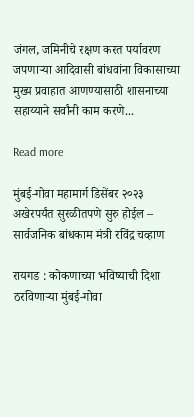जंगल, जमिनीचे रक्षण करत पर्यावरण जपणाऱ्या आदिवासी बांधवांना विकासाच्या मुख्य प्रवाहात आणण्यासाठी शासनाच्या सहाय्याने सर्वांनी काम करणे...

Read more

मुंबई-गोवा महामार्ग डिसेंबर २०२३ अखेरपर्यंत सुरळीतपणे सुरु होईल – सार्वजनिक बांधकाम मंत्री रविंद्र चव्हाण

रायगड : कोकणाच्या भविष्याची दिशा ठरविणाऱ्या मुंबई-गोवा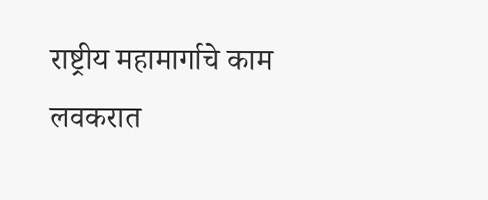राष्ट्रीय महामार्गाचे काम लवकरात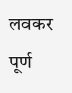लवकर पूर्ण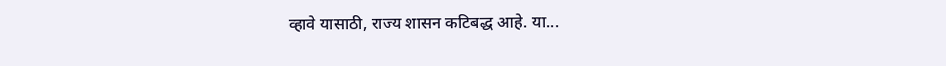व्हावे यासाठी, राज्य शासन कटिबद्ध आहे. या...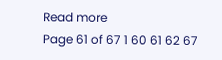Read more
Page 61 of 67 1 60 61 62 67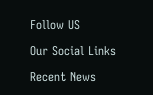Follow US

Our Social Links

Recent News